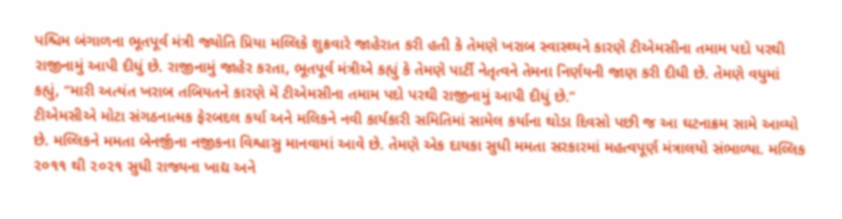પશ્ચિમ બંગાળના ભૂતપૂર્વ મંત્રી જ્યોતિ પ્રિયા મલ્લિકે શુક્રવારે જાહેરાત કરી હતી કે તેમણે ખરાબ સ્વાસ્થ્યને કારણે ટીએમસીના તમામ પદો પરથી રાજીનામું આપી દીધું છે. રાજીનામું જાહેર કરતા, ભૂતપૂર્વ મંત્રીએ કહ્યું કે તેમણે પાર્ટી નેતૃત્વને તેમના નિર્ણયની જાણ કરી દીધી છે. તેમણે વધુમાં કહ્યું, “મારી અત્યંત ખરાબ તબિયતને કારણે મેં ટીએમસીના તમામ પદો પરથી રાજીનામું આપી દીધું છે.”
ટીએમસીએ મોટા સંગઠનાત્મક ફેરબદલ કર્યા અને મલિકને નવી કાર્યકારી સમિતિમાં સામેલ કર્યાના થોડા દિવસો પછી જ આ ઘટનાક્રમ સામે આવ્યો છે. મલ્લિકને મમતા બેનર્જીના નજીકના વિશ્વાસુ માનવામાં આવે છે. તેમણે એક દાયકા સુધી મમતા સરકારમાં મહત્વપૂર્ણ મંત્રાલયો સંભાળ્યા. મલ્લિક ૨૦૧૧ થી ૨૦૨૧ સુધી રાજ્યના ખાદ્ય અને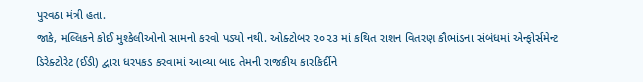પુરવઠા મંત્રી હતા.
જાકે, મલ્લિકને કોઈ મુશ્કેલીઓનો સામનો કરવો પડ્યો નથી. ઓક્ટોબર ૨૦૨૩ માં કથિત રાશન વિતરણ કૌભાંડના સંબંધમાં એન્ફોર્સમેન્ટ ડિરેક્ટોરેટ (ઈડી) દ્વારા ધરપકડ કરવામાં આવ્યા બાદ તેમની રાજકીય કારકિર્દીને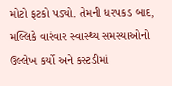મોટો ફટકો પડ્યો. તેમની ધરપકડ બાદ, મલ્લિકે વારંવાર સ્વાસ્થ્ય સમસ્યાઓનો ઉલ્લેખ કર્યો અને કસ્ટડીમાં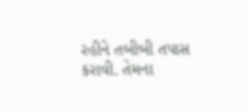રહીને તબીબી તપાસ કરાવી. તેમના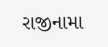રાજીનામા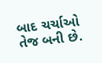બાદ ચર્ચાઓ તેજ બની છે.